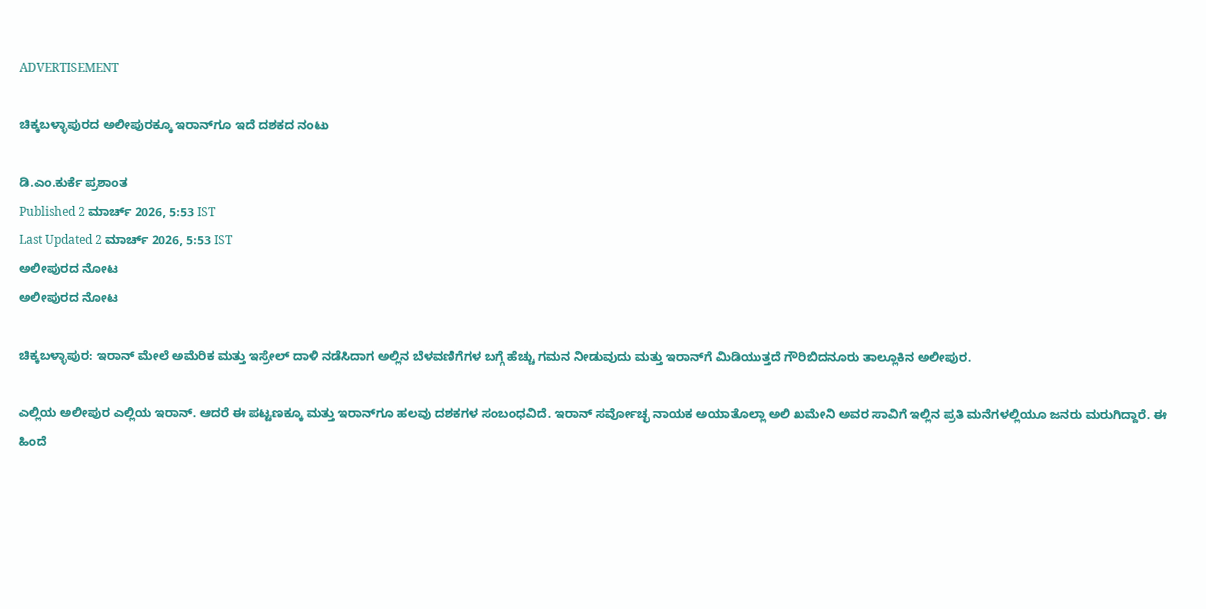ADVERTISEMENT

ಚಿಕ್ಕಬಳ್ಳಾಪುರದ ಅಲೀಪುರಕ್ಕೂ ಇರಾನ್‌ಗೂ ಇದೆ ದಶಕದ ನಂಟು

ಡಿ.ಎಂ.ಕುರ್ಕೆ ಪ್ರಶಾಂತ
Published 2 ಮಾರ್ಚ್ 2026, 5:53 IST
Last Updated 2 ಮಾರ್ಚ್ 2026, 5:53 IST
ಅಲೀಪುರದ ನೋಟ
ಅಲೀಪುರದ ನೋಟ

ಚಿಕ್ಕಬಳ್ಳಾಪುರ: ಇರಾನ್ ಮೇಲೆ ಅಮೆರಿಕ ಮತ್ತು ಇಸ್ರೇಲ್ ದಾಳಿ ನಡೆಸಿದಾಗ ಅಲ್ಲಿನ ಬೆಳವಣಿಗೆಗಳ ಬಗ್ಗೆ ಹೆಚ್ಚು ಗಮನ ನೀಡುವುದು ಮತ್ತು ಇರಾನ್‌ಗೆ ಮಿಡಿಯುತ್ತದೆ ಗೌರಿಬಿದನೂರು ತಾಲ್ಲೂಕಿನ ಅಲೀಪುರ.

ಎಲ್ಲಿಯ ಅಲೀಪುರ ಎಲ್ಲಿಯ ಇರಾನ್. ಆದರೆ ಈ ಪಟ್ಟಣಕ್ಕೂ ಮತ್ತು ಇರಾನ್‌ಗೂ ಹಲವು ದಶಕಗಳ ಸಂಬಂಧವಿದೆ. ಇರಾನ್ ಸರ್ವೋಚ್ಛ ನಾಯಕ ಅಯಾತೊಲ್ಲಾ ಅಲಿ ಖಮೇನಿ ಅವರ ಸಾವಿಗೆ ಇಲ್ಲಿನ ಪ್ರತಿ ಮನೆಗಳಲ್ಲಿಯೂ ಜನರು ಮರುಗಿದ್ದಾರೆ. ಈ ಹಿಂದೆ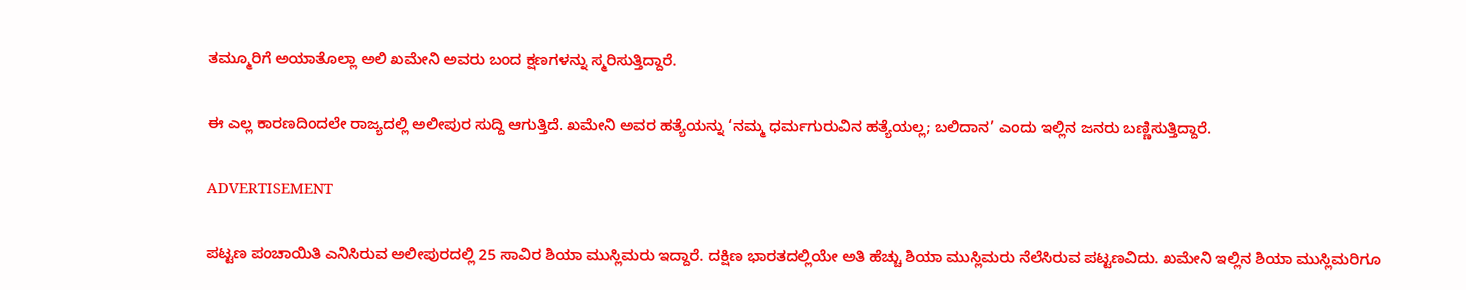ತಮ್ಮೂರಿಗೆ ಅಯಾತೊಲ್ಲಾ ಅಲಿ ಖಮೇನಿ ಅವರು ಬಂದ ಕ್ಷಣಗಳನ್ನು ಸ್ಮರಿಸುತ್ತಿದ್ದಾರೆ.

ಈ ಎಲ್ಲ ಕಾರಣದಿಂದಲೇ ರಾಜ್ಯದಲ್ಲಿ ಅಲೀಪುರ ಸುದ್ದಿ ಆಗುತ್ತಿದೆ. ಖಮೇನಿ ಅವರ ಹತ್ಯೆಯನ್ನು ‘ನಮ್ಮ ಧರ್ಮಗುರುವಿನ ಹತ್ಯೆಯಲ್ಲ; ಬಲಿದಾನ’ ಎಂದು ಇಲ್ಲಿನ ಜನರು ಬಣ್ಣಿಸುತ್ತಿದ್ದಾರೆ.

ADVERTISEMENT

ಪಟ್ಟಣ ಪಂಚಾಯಿತಿ ಎನಿಸಿರುವ ಅಲೀಪುರದಲ್ಲಿ 25 ಸಾವಿರ ಶಿಯಾ ಮುಸ್ಲಿಮರು ಇದ್ದಾರೆ. ದಕ್ಷಿಣ ಭಾರತದಲ್ಲಿಯೇ ಅತಿ ಹೆಚ್ಚು ಶಿಯಾ ಮುಸ್ಲಿಮರು ನೆಲೆಸಿರುವ ಪಟ್ಟಣವಿದು. ಖಮೇನಿ ಇಲ್ಲಿನ ಶಿಯಾ ಮುಸ್ಲಿಮರಿಗೂ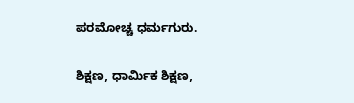ಪರಮೋಚ್ಚ ಧರ್ಮಗುರು.

ಶಿಕ್ಷಣ, ಧಾರ್ಮಿಕ ಶಿಕ್ಷಣ,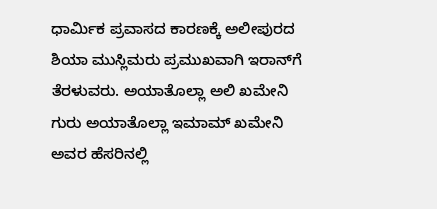ಧಾರ್ಮಿಕ ಪ್ರವಾಸದ ಕಾರಣಕ್ಕೆ ಅಲೀಪುರದ ಶಿಯಾ ಮುಸ್ಲಿಮರು ಪ್ರಮುಖವಾಗಿ ಇರಾನ್‌ಗೆ ತೆರಳುವರು. ಅಯಾತೊಲ್ಲಾ ಅಲಿ ಖಮೇನಿ ಗುರು ಅಯಾತೊಲ್ಲಾ ಇಮಾಮ್ ಖಮೇನಿ ಅವರ ಹೆಸರಿನಲ್ಲಿ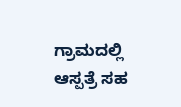ಗ್ರಾಮದಲ್ಲಿ ಆಸ್ಪತ್ರೆ ಸಹ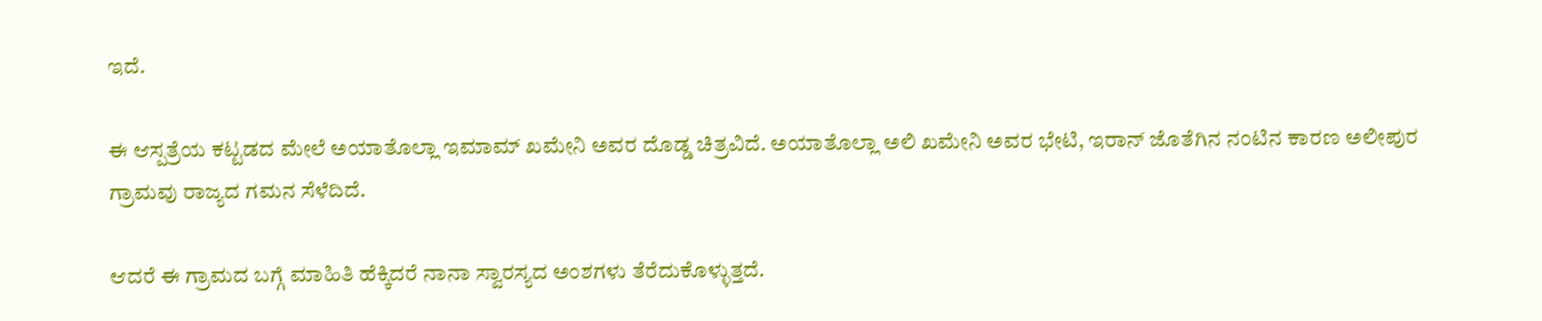ಇದೆ.

ಈ ಆಸ್ಪತ್ರೆಯ ಕಟ್ಟಡದ ಮೇಲೆ ಅಯಾತೊಲ್ಲಾ ಇಮಾಮ್ ಖಮೇನಿ ಅವರ ದೊಡ್ಡ ಚಿತ್ರವಿದೆ. ಅಯಾತೊಲ್ಲಾ ಅಲಿ ಖಮೇನಿ ಅವರ ಭೇಟಿ, ಇರಾನ್ ಜೊತೆಗಿನ ನಂಟಿನ ಕಾರಣ ಅಲೀಪುರ ಗ್ರಾಮವು ರಾಜ್ಯದ ಗಮನ ಸೆಳೆದಿದೆ.

ಆದರೆ ಈ ಗ್ರಾಮದ ಬಗ್ಗೆ ಮಾಹಿತಿ ಹೆಕ್ಕಿದರೆ ನಾನಾ ಸ್ವಾರಸ್ಯದ ಅಂಶಗಳು ತೆರೆದುಕೊಳ್ಳುತ್ತದೆ.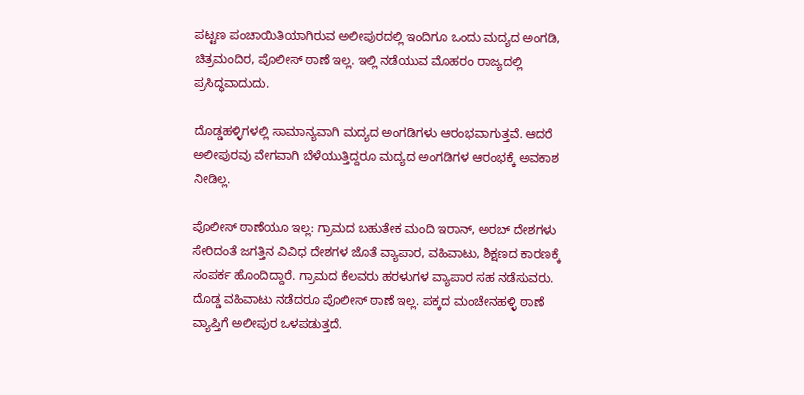ಪಟ್ಟಣ ಪಂಚಾಯಿತಿಯಾಗಿರುವ ಅಲೀಪುರದಲ್ಲಿ ಇಂದಿಗೂ ಒಂದು ಮದ್ಯದ ಅಂಗಡಿ, ಚಿತ್ರಮಂದಿರ, ಪೊಲೀಸ್ ಠಾಣೆ ಇಲ್ಲ. ಇಲ್ಲಿ ನಡೆಯುವ ಮೊಹರಂ ರಾಜ್ಯದಲ್ಲಿ ಪ್ರಸಿದ್ಧವಾದುದು.

ದೊಡ್ಡಹಳ್ಳಿಗಳಲ್ಲಿ ಸಾಮಾನ್ಯವಾಗಿ ಮದ್ಯದ ಅಂಗಡಿಗಳು ಆರಂಭವಾಗುತ್ತವೆ. ಆದರೆ ಅಲೀಪುರವು ವೇಗವಾಗಿ ಬೆಳೆಯುತ್ತಿದ್ದರೂ ಮದ್ಯದ ಅಂಗಡಿಗಳ ಆರಂಭಕ್ಕೆ ಅವಕಾಶ ನೀಡಿಲ್ಲ.

ಪೊಲೀಸ್ ಠಾಣೆಯೂ ಇಲ್ಲ: ಗ್ರಾಮದ ಬಹುತೇಕ ಮಂದಿ ಇರಾನ್, ಅರಬ್ ದೇಶಗಳು ಸೇರಿದಂತೆ ಜಗತ್ತಿನ ವಿವಿಧ ದೇಶಗಳ ಜೊತೆ ವ್ಯಾಪಾರ, ವಹಿವಾಟು, ಶಿಕ್ಷಣದ ಕಾರಣಕ್ಕೆ ಸಂಪರ್ಕ ಹೊಂದಿದ್ದಾರೆ. ಗ್ರಾಮದ ಕೆಲವರು ಹರಳುಗಳ ವ್ಯಾಪಾರ ಸಹ ನಡೆಸುವರು. ದೊಡ್ಡ ವಹಿವಾಟು ನಡೆದರೂ ಪೊಲೀಸ್ ಠಾಣೆ ಇಲ್ಲ. ಪಕ್ಕದ ಮಂಚೇನಹಳ್ಳಿ ಠಾಣೆ ವ್ಯಾಪ್ತಿಗೆ ಅಲೀಪುರ ಒಳಪಡುತ್ತದೆ.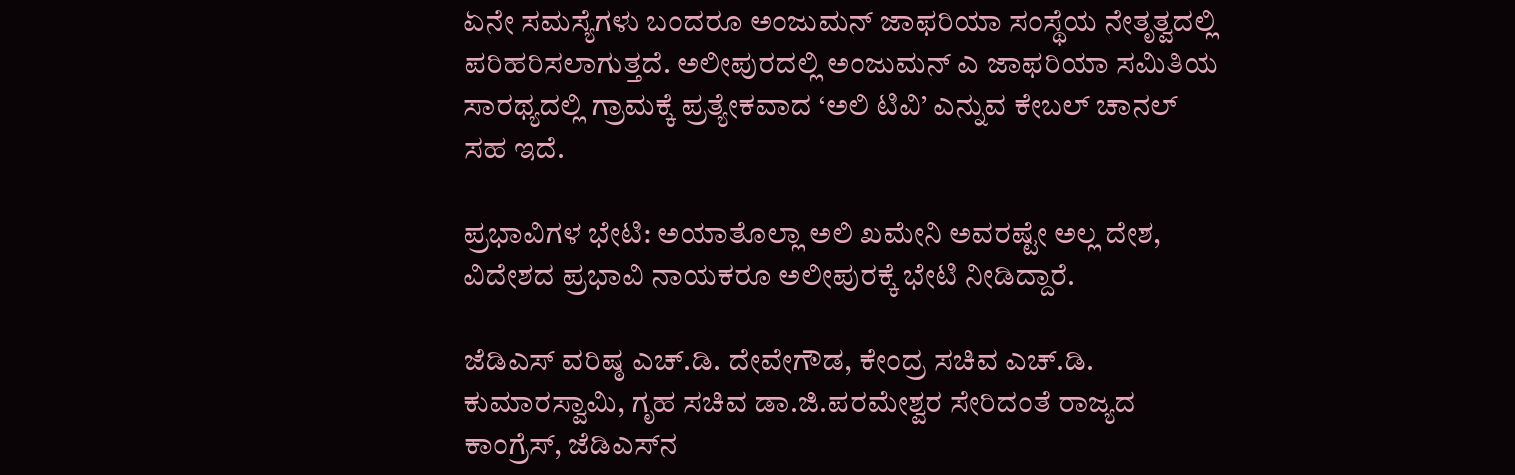ಏನೇ ಸಮಸ್ಯೆಗಳು ಬಂದರೂ ಅಂಜುಮನ್‌ ಜಾಫರಿಯಾ ಸಂಸ್ಥೆಯ ನೇತೃತ್ವದಲ್ಲಿ ಪರಿಹರಿಸಲಾಗುತ್ತದೆ. ಅಲೀಪುರದಲ್ಲಿ ಅಂಜುಮನ್ ಎ ಜಾಫರಿಯಾ ಸಮಿತಿಯ ಸಾರಥ್ಯದಲ್ಲಿ ಗ್ರಾಮಕ್ಕೆ ಪ್ರತ್ಯೇಕವಾದ ‘ಅಲಿ ಟಿವಿ’ ಎನ್ನುವ ಕೇಬಲ್ ಚಾನಲ್ ಸಹ ಇದೆ.

ಪ್ರಭಾವಿಗಳ ಭೇಟಿ: ಅಯಾತೊಲ್ಲಾ ಅಲಿ ಖಮೇನಿ ಅವರಷ್ಟೇ ಅಲ್ಲ ದೇಶ, ವಿದೇಶದ ಪ್ರಭಾವಿ ನಾಯಕರೂ ಅಲೀಪುರಕ್ಕೆ ಭೇಟಿ ನೀಡಿದ್ದಾರೆ.

ಜೆಡಿಎಸ್ ವರಿಷ್ಠ ಎಚ್.ಡಿ. ದೇವೇಗೌಡ, ಕೇಂದ್ರ ಸಚಿವ ಎಚ್‌.ಡಿ. ಕುಮಾರಸ್ವಾಮಿ, ಗೃಹ ಸಚಿವ ಡಾ.ಜಿ.ಪರಮೇಶ್ವರ ಸೇರಿದಂತೆ ರಾಜ್ಯದ ಕಾಂಗ್ರೆಸ್, ಜೆಡಿಎಸ್‌ನ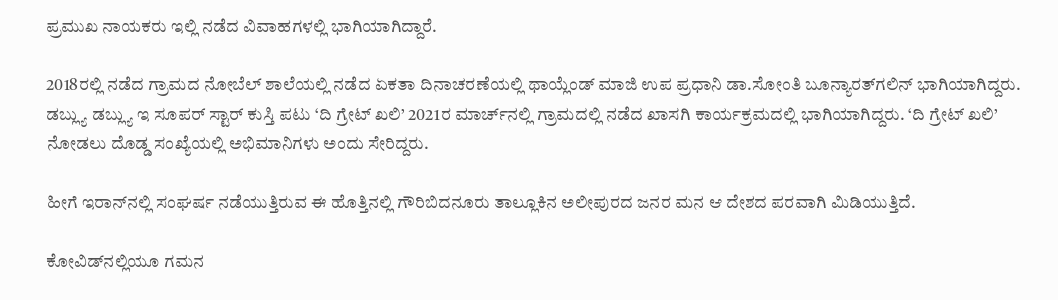ಪ್ರಮುಖ ನಾಯಕರು ಇಲ್ಲಿ ನಡೆದ ವಿವಾಹಗಳಲ್ಲಿ ಭಾಗಿಯಾಗಿದ್ದಾರೆ.

2018ರಲ್ಲಿ ನಡೆದ ಗ್ರಾಮದ ನೋಬೆಲ್ ಶಾಲೆಯಲ್ಲಿ ನಡೆದ ಏಕತಾ ದಿನಾಚರಣೆಯಲ್ಲಿ ಥಾಯ್ಲೆಂಡ್‌ ಮಾಜಿ ಉಪ ಪ್ರಧಾನಿ ಡಾ.ಸೋಂತಿ ಬೂನ್ಯಾರತ್‌ಗಲಿನ್‌ ಭಾಗಿಯಾಗಿದ್ದರು. ಡಬ್ಲ್ಯು ಡಬ್ಲ್ಯು ಇ ಸೂಪರ್ ಸ್ಟಾರ್ ಕುಸ್ತಿ ಪಟು ‘ದಿ ಗ್ರೇಟ್ ಖಲಿ’ 2021ರ ಮಾರ್ಚ್‌ನಲ್ಲಿ ಗ್ರಾಮದಲ್ಲಿ ನಡೆದ ಖಾಸಗಿ ಕಾರ್ಯಕ್ರಮದಲ್ಲಿ ಭಾಗಿಯಾಗಿದ್ದರು. ‘ದಿ ಗ್ರೇಟ್ ಖಲಿ’ ನೋಡಲು ದೊಡ್ಡ ಸಂಖ್ಯೆಯಲ್ಲಿ ಅಭಿಮಾನಿಗಳು ಅಂದು ಸೇರಿದ್ದರು.

ಹೀಗೆ ಇರಾನ್‌ನಲ್ಲಿ ಸಂಘರ್ಷ ನಡೆಯುತ್ತಿರುವ ಈ ಹೊತ್ತಿನಲ್ಲಿ ಗೌರಿಬಿದನೂರು ತಾಲ್ಲೂಕಿನ ಅಲೀಪುರದ ಜನರ ಮನ ಆ ದೇಶದ ಪರವಾಗಿ ಮಿಡಿಯುತ್ತಿದೆ.

ಕೋವಿಡ್‌ನಲ್ಲಿಯೂ ಗಮನ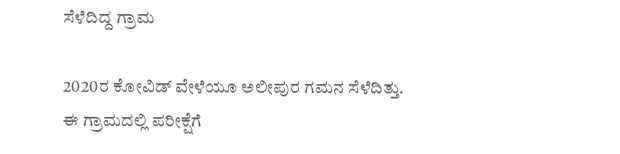ಸೆಳೆದಿದ್ದ ಗ್ರಾಮ

2020ರ ಕೋವಿಡ್ ವೇಳೆಯೂ ಅಲೀಪುರ ಗಮನ ಸೆಳೆದಿತ್ತು. ಈ ಗ್ರಾಮದಲ್ಲಿ ಪರೀಕ್ಷೆಗೆ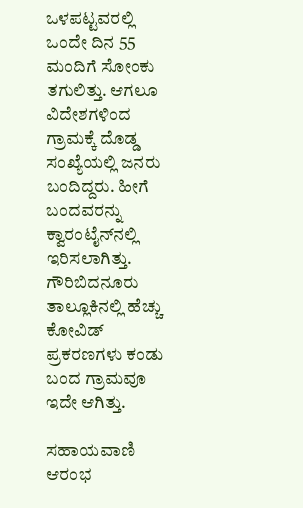ಒಳಪಟ್ಟವರಲ್ಲಿ ಒಂದೇ ದಿನ 55 ಮಂದಿಗೆ ಸೋಂಕು ತಗುಲಿತ್ತು. ಆಗಲೂ ವಿದೇಶಗಳಿಂದ ಗ್ರಾಮಕ್ಕೆ ದೊಡ್ಡ ಸಂಖ್ಯೆಯಲ್ಲಿ ಜನರು ಬಂದಿದ್ದರು. ಹೀಗೆ ಬಂದವರನ್ನು ಕ್ವಾರಂಟೈನ್‌ನಲ್ಲಿ ಇರಿಸಲಾಗಿತ್ತು. ಗೌರಿಬಿದನೂರು ತಾಲ್ಲೂಕಿನಲ್ಲಿ ಹೆಚ್ಚು ಕೋವಿಡ್ ಪ್ರಕರಣಗಳು ಕಂಡು ಬಂದ ಗ್ರಾಮವೂ ಇದೇ ಆಗಿತ್ತು.

ಸಹಾಯವಾಣಿ ಆರಂಭ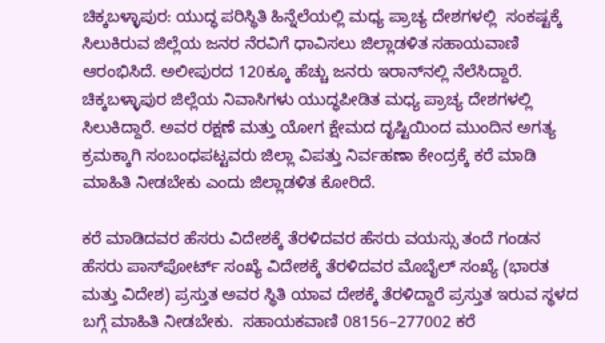ಚಿಕ್ಕಬಳ್ಳಾಪುರ: ಯುದ್ಧ ಪರಿಸ್ಥಿತಿ ಹಿನ್ನೆಲೆಯಲ್ಲಿ ಮಧ್ಯ ಪ್ರಾಚ್ಯ ದೇಶಗಳಲ್ಲಿ  ಸಂಕಷ್ಟಕ್ಕೆ ಸಿಲುಕಿರುವ ಜಿಲ್ಲೆಯ ಜನರ ನೆರವಿಗೆ ಧಾವಿಸಲು ಜಿಲ್ಲಾಡಳಿತ ಸಹಾಯವಾಣಿ ಆರಂಭಿಸಿದೆ. ಅಲೀಪುರದ 120ಕ್ಕೂ ಹೆಚ್ಚು ಜನರು ಇರಾನ್‌ನಲ್ಲಿ ನೆಲೆಸಿದ್ದಾರೆ.  ಚಿಕ್ಕಬಳ್ಳಾಪುರ ಜಿಲ್ಲೆಯ ನಿವಾಸಿಗಳು ಯುದ್ಧಪೀಡಿತ ಮಧ್ಯ ಪ್ರಾಚ್ಯ ದೇಶಗಳಲ್ಲಿ ಸಿಲುಕಿದ್ದಾರೆ. ಅವರ ರಕ್ಷಣೆ ಮತ್ತು ಯೋಗ ಕ್ಷೇಮದ ದೃಷ್ಟಿಯಿಂದ ಮುಂದಿನ ಅಗತ್ಯ ಕ್ರಮಕ್ಕಾಗಿ ಸಂಬಂಧಪಟ್ಟವರು ಜಿಲ್ಲಾ ವಿಪತ್ತು ನಿರ್ವಹಣಾ ಕೇಂದ್ರಕ್ಕೆ ಕರೆ ಮಾಡಿ ಮಾಹಿತಿ ನೀಡಬೇಕು ಎಂದು ಜಿಲ್ಲಾಡಳಿತ ಕೋರಿದೆ.

ಕರೆ ಮಾಡಿದವರ ಹೆಸರು ವಿದೇಶಕ್ಕೆ ತೆರಳಿದವರ ಹೆಸರು ವಯಸ್ಸು ತಂದೆ ಗಂಡನ ಹೆಸರು ಪಾಸ್‌ಪೋರ್ಟ್ ಸಂಖ್ಯೆ ವಿದೇಶಕ್ಕೆ ತೆರಳಿದವರ ಮೊಬೈಲ್ ಸಂಖ್ಯೆ (ಭಾರತ ಮತ್ತು ವಿದೇಶ) ಪ್ರಸ್ತುತ ಅವರ ಸ್ಥಿತಿ ಯಾವ ದೇಶಕ್ಕೆ ತೆರಳಿದ್ದಾರೆ ಪ್ರಸ್ತುತ ಇರುವ ಸ್ಥಳದ ಬಗ್ಗೆ ಮಾಹಿತಿ ನೀಡಬೇಕು.  ಸಹಾಯಕವಾಣಿ 08156–277002 ಕರೆ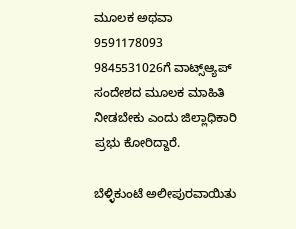ಮೂಲಕ ಅಥವಾ 9591178093 9845531026ಗೆ ವಾಟ್ಸ್‌ಆ್ಯಪ್ ಸಂದೇಶದ ಮೂಲಕ ಮಾಹಿತಿ ನೀಡಬೇಕು ಎಂದು ಜಿಲ್ಲಾಧಿಕಾರಿ ಪ್ರಭು ಕೋರಿದ್ದಾರೆ.

ಬೆಳ್ಳಿಕುಂಟೆ ಅಲೀಪುರವಾಯಿತು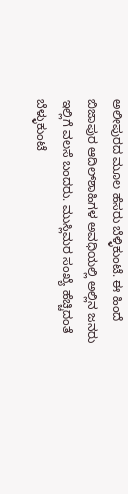ಅಲೀಪುರದ ಮೂಲ ಹೆಸರು ಬೆಳ್ಳಿಕುಂಟೆ. ಈ ಹಿಂದೆ ಬಿಜಾಪುರ ಆದಿಲ್‌ಶಾಹಿಗಳ ಅವಧಿಯಲ್ಲಿ ಅಲ್ಲಿನ ಜನರು ಇಲ್ಲಿಗೆ ವಲಸೆ ಬಂದರು. ಮುಸ್ಲಿಮರ ಸಂಖ್ಯೆ ಹೆಚ್ಚಿದಂತೆ ಬೆಳ್ಳುಕುಂಟೆ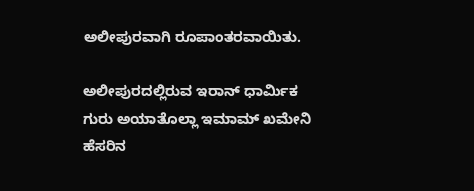ಅಲೀಪುರವಾಗಿ ರೂಪಾಂತರವಾಯಿತು.

ಅಲೀಪುರದಲ್ಲಿರುವ ಇರಾನ್‌ ಧಾರ್ಮಿಕ ಗುರು ಅಯಾತೊಲ್ಲಾ ಇಮಾಮ್ ಖಮೇನಿ ಹೆಸರಿನ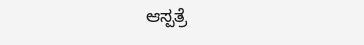ಆಸ್ಪತ್ರೆ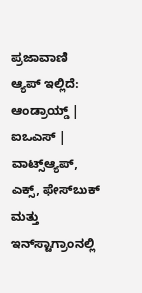ಪ್ರಜಾವಾಣಿ ಆ್ಯಪ್ ಇಲ್ಲಿದೆ: ಆಂಡ್ರಾಯ್ಡ್ | ಐಒಎಸ್ | ವಾಟ್ಸ್ಆ್ಯಪ್, ಎಕ್ಸ್, ಫೇಸ್‌ಬುಕ್ ಮತ್ತು ಇನ್‌ಸ್ಟಾಗ್ರಾಂನಲ್ಲಿ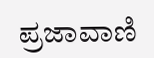ಪ್ರಜಾವಾಣಿ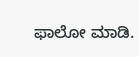ಫಾಲೋ ಮಾಡಿ.